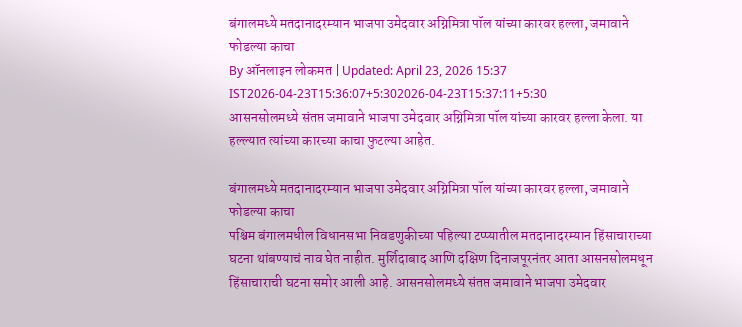बंगालमध्ये मतदानादरम्यान भाजपा उमेदवार अग्निमित्रा पॉल यांच्या कारवर हल्ला, जमावाने फोडल्या काचा
By ऑनलाइन लोकमत | Updated: April 23, 2026 15:37 IST2026-04-23T15:36:07+5:302026-04-23T15:37:11+5:30
आसनसोलमध्ये संतप्त जमावाने भाजपा उमेदवार अग्निमित्रा पॉल यांच्या कारवर हल्ला केला. या हल्ल्यात त्यांच्या कारच्या काचा फुटल्या आहेत.

बंगालमध्ये मतदानादरम्यान भाजपा उमेदवार अग्निमित्रा पॉल यांच्या कारवर हल्ला, जमावाने फोडल्या काचा
पश्चिम बंगालमधील विधानसभा निवडणुकीच्या पहिल्या टप्प्यातील मतदानादरम्यान हिंसाचाराच्या घटना थांबण्याचं नाव घेत नाहीत. मुर्शिदाबाद आणि दक्षिण दिनाजपूरनंतर आता आसनसोलमधून हिंसाचाराची घटना समोर आली आहे. आसनसोलमध्ये संतप्त जमावाने भाजपा उमेदवार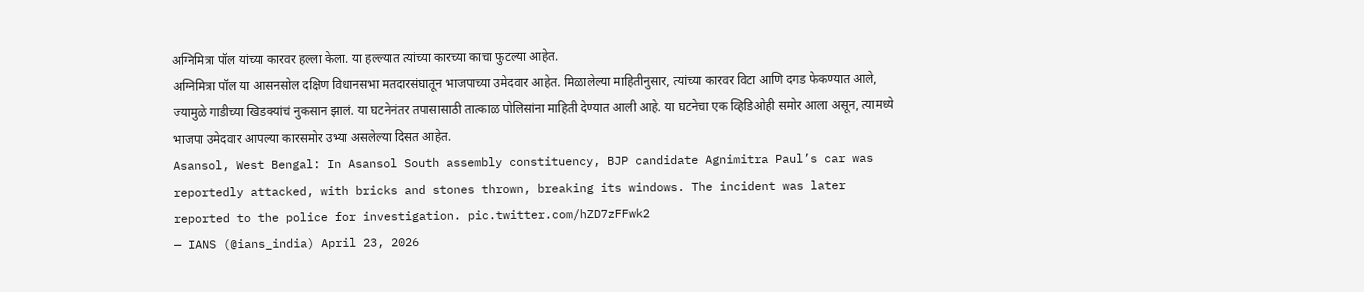अग्निमित्रा पॉल यांच्या कारवर हल्ला केला. या हल्ल्यात त्यांच्या कारच्या काचा फुटल्या आहेत.
अग्निमित्रा पॉल या आसनसोल दक्षिण विधानसभा मतदारसंघातून भाजपाच्या उमेदवार आहेत. मिळालेल्या माहितीनुसार, त्यांच्या कारवर विटा आणि दगड फेकण्यात आले, ज्यामुळे गाडीच्या खिडक्यांचं नुकसान झालं. या घटनेनंतर तपासासाठी तात्काळ पोलिसांना माहिती देण्यात आली आहे. या घटनेचा एक व्हिडिओही समोर आला असून, त्यामध्ये भाजपा उमेदवार आपल्या कारसमोर उभ्या असलेल्या दिसत आहेत.
Asansol, West Bengal: In Asansol South assembly constituency, BJP candidate Agnimitra Paul’s car was reportedly attacked, with bricks and stones thrown, breaking its windows. The incident was later reported to the police for investigation. pic.twitter.com/hZD7zFFwk2
— IANS (@ians_india) April 23, 2026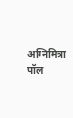अग्निमित्रा पॉल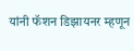यांनी फॅशन डिझायनर म्हणून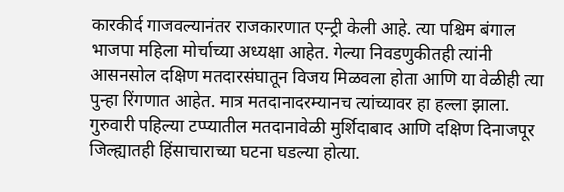कारकीर्द गाजवल्यानंतर राजकारणात एन्ट्री केली आहे. त्या पश्चिम बंगाल भाजपा महिला मोर्चाच्या अध्यक्षा आहेत. गेल्या निवडणुकीतही त्यांनी आसनसोल दक्षिण मतदारसंघातून विजय मिळवला होता आणि या वेळीही त्या पुन्हा रिंगणात आहेत. मात्र मतदानादरम्यानच त्यांच्यावर हा हल्ला झाला.
गुरुवारी पहिल्या टप्प्यातील मतदानावेळी मुर्शिदाबाद आणि दक्षिण दिनाजपूर जिल्ह्यातही हिंसाचाराच्या घटना घडल्या होत्या.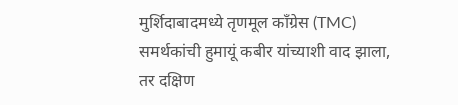मुर्शिदाबादमध्ये तृणमूल काँग्रेस (TMC) समर्थकांची हुमायूं कबीर यांच्याशी वाद झाला, तर दक्षिण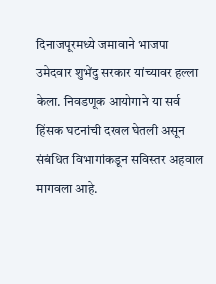दिनाजपूरमध्ये जमावाने भाजपा उमेदवार शुभेंदु सरकार यांच्यावर हल्ला केला. निवडणूक आयोगाने या सर्व हिंसक घटनांची दखल घेतली असून संबंधित विभागांकडून सविस्तर अहवाल मागवला आहे.